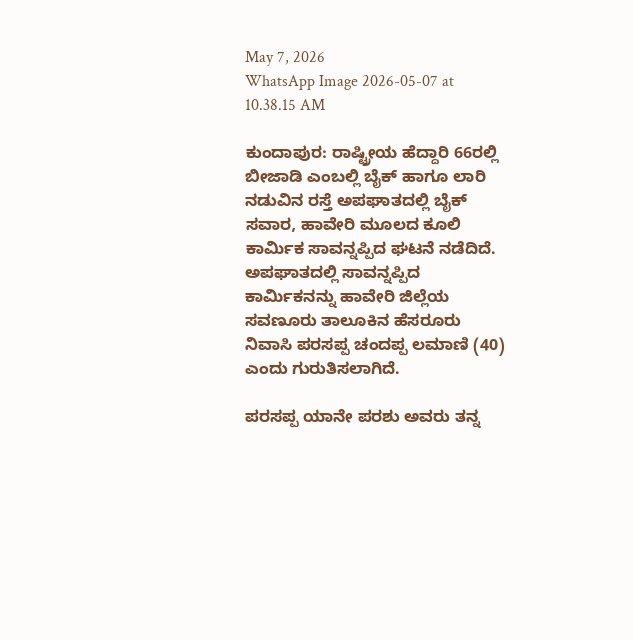May 7, 2026
WhatsApp Image 2026-05-07 at 10.38.15 AM

ಕುಂದಾಪುರ: ರಾಷ್ಟ್ರೀಯ ಹೆದ್ದಾರಿ 66ರಲ್ಲಿ ಬೀಜಾಡಿ ಎಂಬಲ್ಲಿ ಬೈಕ್ ಹಾಗೂ ಲಾರಿ ನಡುವಿನ ರಸ್ತೆ ಅಪಘಾತದಲ್ಲಿ ಬೈಕ್ ಸವಾರ, ಹಾವೇರಿ ಮೂಲದ ಕೂಲಿ ಕಾರ್ಮಿಕ ಸಾವನ್ನಪ್ಪಿದ ಘಟನೆ ನಡೆದಿದೆ. ಅಪಘಾತದಲ್ಲಿ ಸಾವನ್ನಪ್ಪಿದ ಕಾರ್ಮಿಕನನ್ನು ಹಾವೇರಿ ಜಿಲ್ಲೆಯ ಸವಣೂರು ತಾಲೂಕಿನ ಹೆಸರೂರು ನಿವಾಸಿ ಪರಸಪ್ಪ ಚಂದಪ್ಪ ಲಮಾಣಿ (40) ಎಂದು ಗುರುತಿಸಲಾಗಿದೆ.

ಪರಸಪ್ಪ ಯಾನೇ ಪರಶು ಅವರು ತನ್ನ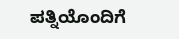ಪತ್ನಿಯೊಂದಿಗೆ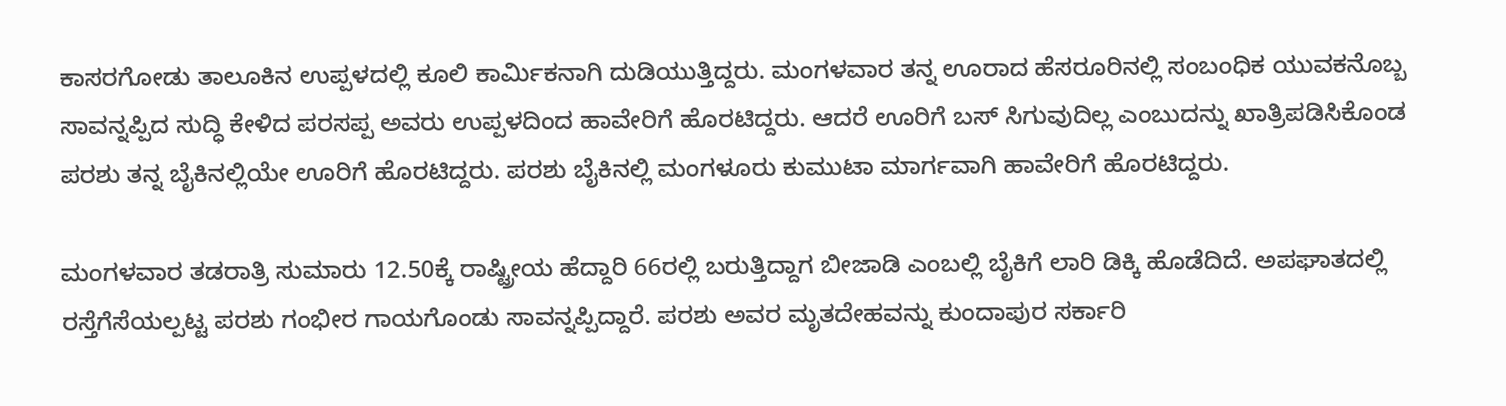ಕಾಸರಗೋಡು ತಾಲೂಕಿನ ಉಪ್ಪಳದಲ್ಲಿ ಕೂಲಿ ಕಾರ್ಮಿಕನಾಗಿ ದುಡಿಯುತ್ತಿದ್ದರು. ಮಂಗಳವಾರ ತನ್ನ ಊರಾದ ಹೆಸರೂರಿನಲ್ಲಿ ಸಂಬಂಧಿಕ ಯುವಕನೊಬ್ಬ ಸಾವನ್ನಪ್ಪಿದ ಸುದ್ಧಿ ಕೇಳಿದ ಪರಸಪ್ಪ ಅವರು ಉಪ್ಪಳದಿಂದ ಹಾವೇರಿಗೆ ಹೊರಟಿದ್ದರು. ಆದರೆ ಊರಿಗೆ ಬಸ್ ಸಿಗುವುದಿಲ್ಲ ಎಂಬುದನ್ನು ಖಾತ್ರಿಪಡಿಸಿಕೊಂಡ ಪರಶು ತನ್ನ ಬೈಕಿನಲ್ಲಿಯೇ ಊರಿಗೆ ಹೊರಟಿದ್ದರು. ಪರಶು ಬೈಕಿನಲ್ಲಿ ಮಂಗಳೂರು ಕುಮುಟಾ ಮಾರ್ಗವಾಗಿ ಹಾವೇರಿಗೆ ಹೊರಟಿದ್ದರು.

ಮಂಗಳವಾರ ತಡರಾತ್ರಿ ಸುಮಾರು 12.50ಕ್ಕೆ ರಾಷ್ಟ್ರೀಯ ಹೆದ್ದಾರಿ 66ರಲ್ಲಿ ಬರುತ್ತಿದ್ದಾಗ ಬೀಜಾಡಿ ಎಂಬಲ್ಲಿ ಬೈಕಿಗೆ ಲಾರಿ ಡಿಕ್ಕಿ ಹೊಡೆದಿದೆ. ಅಪಘಾತದಲ್ಲಿ ರಸ್ತೆಗೆಸೆಯಲ್ಪಟ್ಟ ಪರಶು ಗಂಭೀರ ಗಾಯಗೊಂಡು ಸಾವನ್ನಪ್ಪಿದ್ದಾರೆ. ಪರಶು ಅವರ ಮೃತದೇಹವನ್ನು ಕುಂದಾಪುರ ಸರ್ಕಾರಿ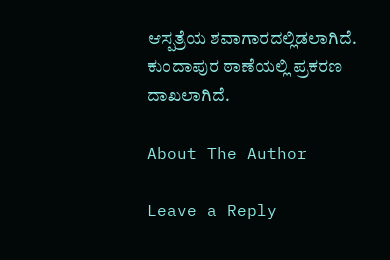ಆಸ್ಪತ್ರೆಯ ಶವಾಗಾರದಲ್ಲಿಡಲಾಗಿದೆ. ಕುಂದಾಪುರ ಠಾಣೆಯಲ್ಲಿ ಪ್ರಕರಣ ದಾಖಲಾಗಿದೆ.

About The Author

Leave a Reply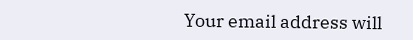Your email address will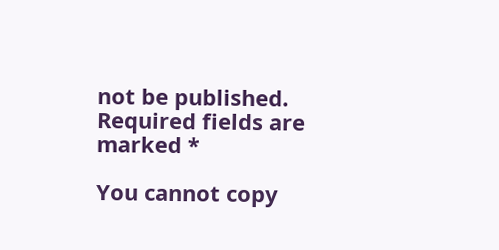not be published. Required fields are marked *

You cannot copy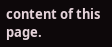content of this page.